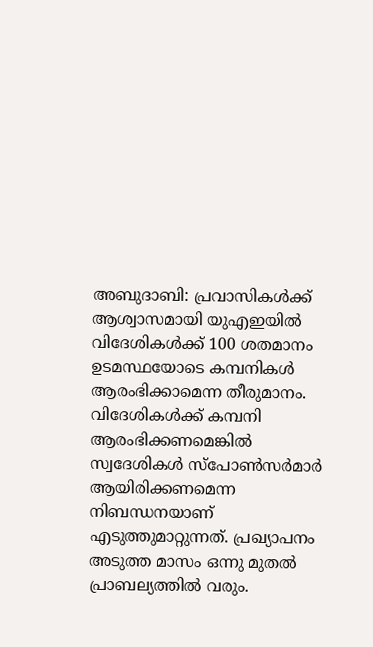അബുദാബി: പ്രവാസികൾക്ക് ആശ്വാസമായി യുഎഇയിൽ വിദേശികൾക്ക് 100 ശതമാനം ഉടമസ്ഥയോടെ കമ്പനികൾ ആരംഭിക്കാമെന്ന തീരുമാനം. വിദേശികൾക്ക് കമ്പനി ആരംഭിക്കണമെങ്കിൽ സ്വദേശികൾ സ്പോൺസർമാർ ആയിരിക്കണമെന്ന നിബന്ധനയാണ് എടുത്തുമാറ്റുന്നത്. പ്രഖ്യാപനം അടുത്ത മാസം ഒന്നു മുതൽ പ്രാബല്യത്തിൽ വരും.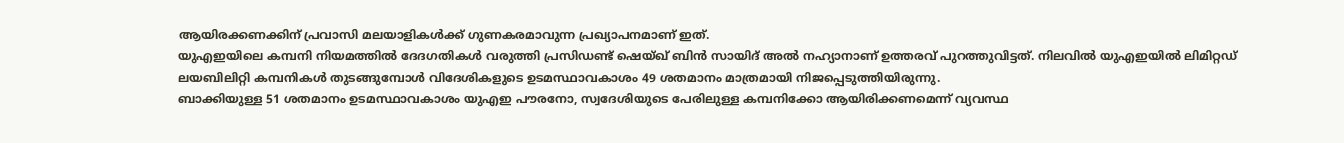ആയിരക്കണക്കിന് പ്രവാസി മലയാളികൾക്ക് ഗുണകരമാവുന്ന പ്രഖ്യാപനമാണ് ഇത്.
യുഎഇയിലെ കമ്പനി നിയമത്തിൽ ദേദഗതികൾ വരുത്തി പ്രസിഡണ്ട് ഷെയ്ഖ് ബിൻ സായിദ് അൽ നഹ്യാനാണ് ഉത്തരവ് പുറത്തുവിട്ടത്. നിലവിൽ യുഎഇയിൽ ലിമിറ്റഡ് ലയബിലിറ്റി കമ്പനികൾ തുടങ്ങുമ്പോൾ വിദേശികളുടെ ഉടമസ്ഥാവകാശം 49 ശതമാനം മാത്രമായി നിജപ്പെടുത്തിയിരുന്നു.
ബാക്കിയുള്ള 51 ശതമാനം ഉടമസ്ഥാവകാശം യുഎഇ പൗരനോ, സ്വദേശിയുടെ പേരിലുള്ള കമ്പനിക്കോ ആയിരിക്കണമെന്ന് വ്യവസ്ഥ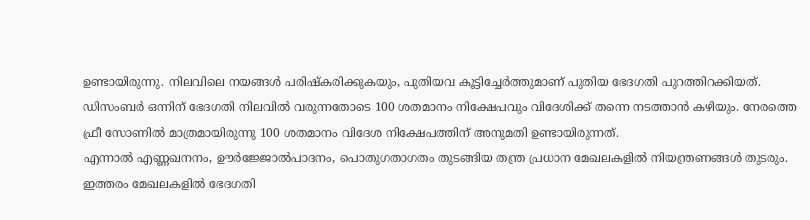ഉണ്ടായിരുന്നു. നിലവിലെ നയങ്ങൾ പരിഷ്കരിക്കുകയും, പുതിയവ കൂട്ടിച്ചേർത്തുമാണ് പുതിയ ഭേദഗതി പുറത്തിറക്കിയത്.
ഡിസംബർ ഒന്നിന് ഭേദഗതി നിലവിൽ വരുന്നതോടെ 100 ശതമാനം നിക്ഷേപവും വിദേശിക്ക് തന്നെ നടത്താൻ കഴിയും. നേരത്തെ ഫ്രീ സോണിൽ മാത്രമായിരുന്നു 100 ശതമാനം വിദേശ നിക്ഷേപത്തിന് അനുമതി ഉണ്ടായിരുന്നത്.
എന്നാൽ എണ്ണഖനനം, ഊർജ്ജോൽപാദനം, പൊതുഗതാഗതം തുടങ്ങിയ തന്ത്ര പ്രധാന മേഖലകളിൽ നിയന്ത്രണങ്ങൾ തുടരും. ഇത്തരം മേഖലകളിൽ ഭേദഗതി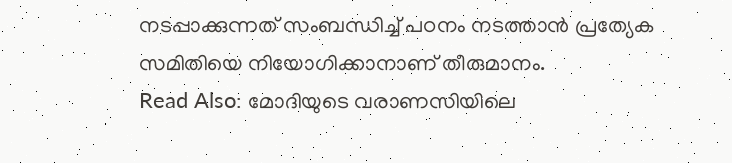നടപ്പാക്കുന്നത് സംബന്ധിച്ച് പഠനം നടത്താൻ പ്രത്യേക സമിതിയെ നിയോഗിക്കാനാണ് തീരുമാനം.
Read Also: മോദിയുടെ വരാണസിയിലെ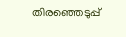തിരഞ്ഞെടുപ്പ്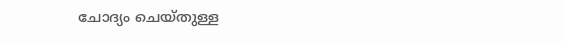ചോദ്യം ചെയ്തുള്ള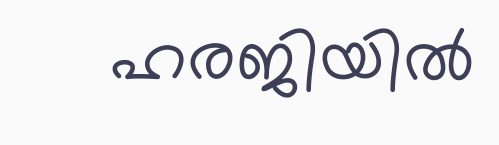ഹരജിയിൽ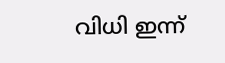വിധി ഇന്ന്